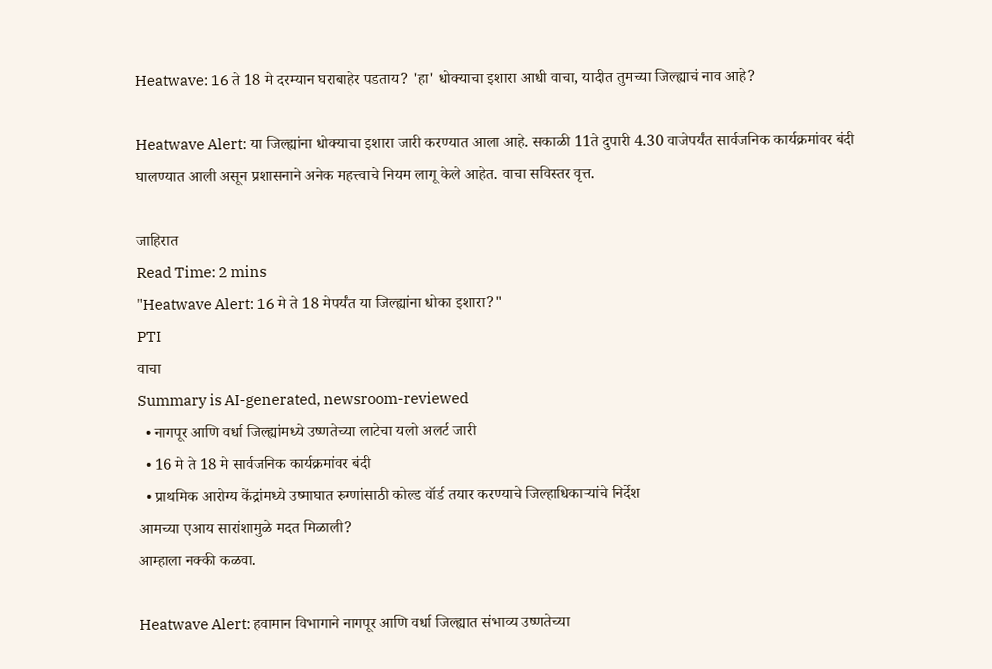Heatwave: 16 ते 18 मे दरम्यान घराबाहेर पडताय? 'हा' धोक्याचा इशारा आधी वाचा, यादीत तुमच्या जिल्ह्याचं नाव आहे?

Heatwave Alert: या जिल्ह्यांना धोक्याचा इशारा जारी करण्यात आला आहे. सकाळी 11ते दुपारी 4.30 वाजेपर्यंत सार्वजनिक कार्यक्रमांवर बंदी घालण्यात आली असून प्रशासनाने अनेक महत्त्वाचे नियम लागू केले आहेत. वाचा सविस्तर वृत्त.

जाहिरात
Read Time: 2 mins
"Heatwave Alert: 16 मे ते 18 मेपर्यंत या जिल्ह्यांना धोका इशारा?"
PTI
वाचा
Summary is AI-generated, newsroom-reviewed
  • नागपूर आणि वर्धा जिल्ह्यांमध्ये उष्णतेच्या लाटेचा यलो अलर्ट जारी
  • 16 मे ते 18 मे सार्वजनिक कार्यक्रमांवर बंदी
  • प्राथमिक आरोग्य केंद्रांमध्ये उष्माघात रुग्णांसाठी कोल्ड वॉर्ड तयार करण्याचे जिल्हाधिकाऱ्यांचे निर्देश
आमच्या एआय सारांशामुळे मदत मिळाली?
आम्हाला नक्की कळवा.

Heatwave Alert: हवामान विभागाने नागपूर आणि वर्धा जिल्ह्यात संभाव्य उष्णतेच्या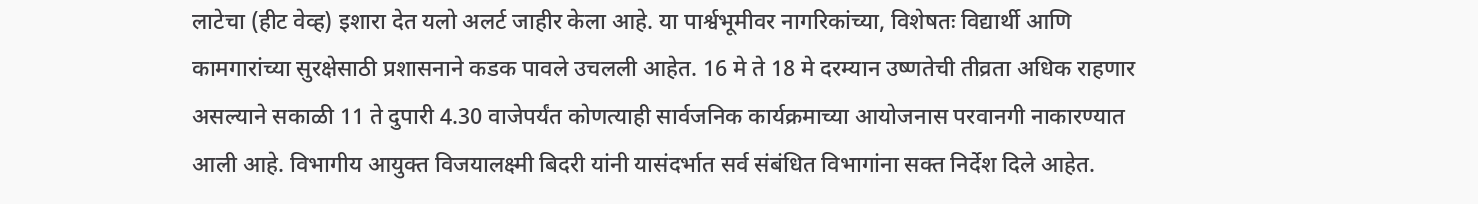लाटेचा (हीट वेव्ह) इशारा देत यलो अलर्ट जाहीर केला आहे. या पार्श्वभूमीवर नागरिकांच्या, विशेषतः विद्यार्थी आणि कामगारांच्या सुरक्षेसाठी प्रशासनाने कडक पावले उचलली आहेत. 16 मे ते 18 मे दरम्यान उष्णतेची तीव्रता अधिक राहणार असल्याने सकाळी 11 ते दुपारी 4.30 वाजेपर्यंत कोणत्याही सार्वजनिक कार्यक्रमाच्या आयोजनास परवानगी नाकारण्यात आली आहे. विभागीय आयुक्त विजयालक्ष्मी बिदरी यांनी यासंदर्भात सर्व संबंधित विभागांना सक्त निर्देश दिले आहेत.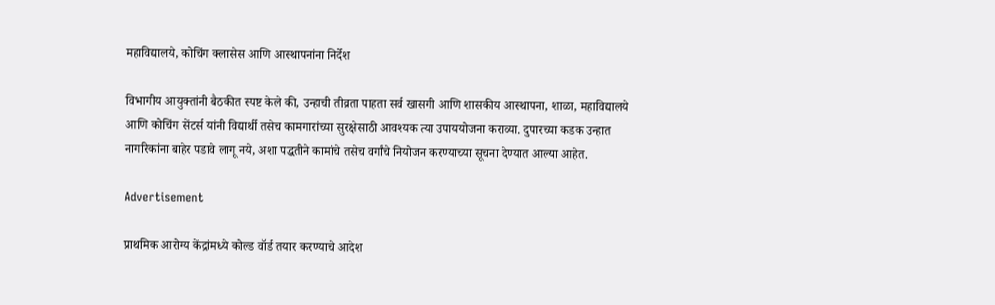महाविद्यालये, कोचिंग क्लासेस आणि आस्थापनांना निर्देश

विभागीय आयुक्तांनी बैठकीत स्पष्ट केले की, उन्हाची तीव्रता पाहता सर्व खासगी आणि शासकीय आस्थापना, शाळा, महाविद्यालये आणि कोचिंग सेंटर्स यांनी विद्यार्थी तसेच कामगारांच्या सुरक्षेसाठी आवश्यक त्या उपाययोजना कराव्या. दुपारच्या कडक उन्हात नागरिकांना बाहेर पडावे लागू नये, अशा पद्धतीने कामांचे तसेच वर्गांचे नियोजन करण्याच्या सूचना देण्यात आल्या आहेत.

Advertisement

प्राथमिक आरोग्य केंद्रांमध्ये कोल्ड वॉर्ड तयार करण्याचे आदेश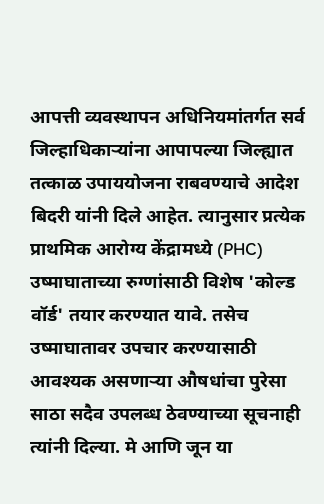आपत्ती व्यवस्थापन अधिनियमांतर्गत सर्व जिल्हाधिकाऱ्यांना आपापल्या जिल्ह्यात तत्काळ उपाययोजना राबवण्याचे आदेश बिदरी यांनी दिले आहेत. त्यानुसार प्रत्येक प्राथमिक आरोग्य केंद्रामध्ये (PHC) उष्माघाताच्या रुग्णांसाठी विशेष 'कोल्ड वॉर्ड' तयार करण्यात यावे. तसेच उष्माघातावर उपचार करण्यासाठी आवश्यक असणाऱ्या औषधांचा पुरेसा साठा सदैव उपलब्ध ठेवण्याच्या सूचनाही त्यांनी दिल्या. मे आणि जून या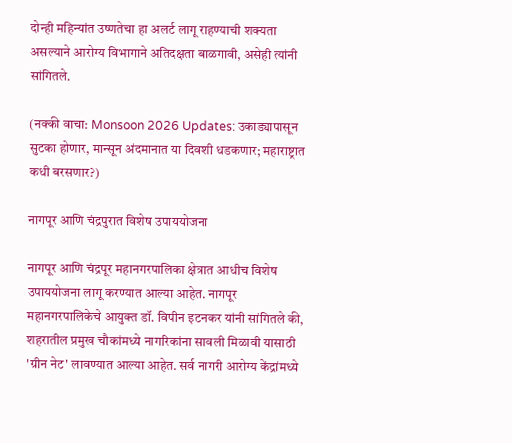दोन्ही महिन्यांत उष्णतेचा हा अलर्ट लागू राहण्याची शक्यता असल्याने आरोग्य विभागाने अतिदक्षता बाळगावी, असेही त्यांनी सांगितले.

(नक्की वाचा: Monsoon 2026 Updates: उकाड्यापासून सुटका होणार, मान्सून अंदमानात या दिवशी धडकणार; महाराष्ट्रात कधी बरसणार?)

नागपूर आणि चंद्रपुरात विशेष उपाययोजना

नागपूर आणि चंद्रपूर महानगरपालिका क्षेत्रात आधीच विशेष उपाययोजना लागू करण्यात आल्या आहेत. नागपूर महानगरपालिकेचे आयुक्त डॉ. विपीन इटनकर यांनी सांगितले की, शहरातील प्रमुख चौकांमध्ये नागरिकांना सावली मिळावी यासाठी 'ग्रीन नेट' लावण्यात आल्या आहेत. सर्व नागरी आरोग्य केंद्रांमध्ये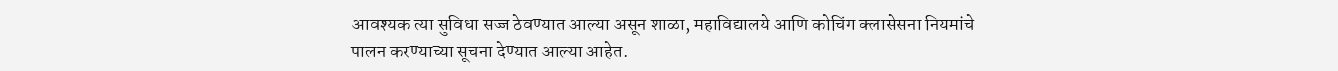आवश्यक त्या सुविधा सज्ज ठेवण्यात आल्या असून शाळा, महाविद्यालये आणि कोचिंग क्लासेसना नियमांचे पालन करण्याच्या सूचना देण्यात आल्या आहेत.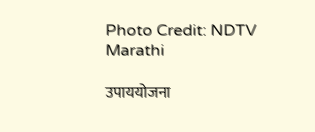Photo Credit: NDTV Marathi

उपाययोजना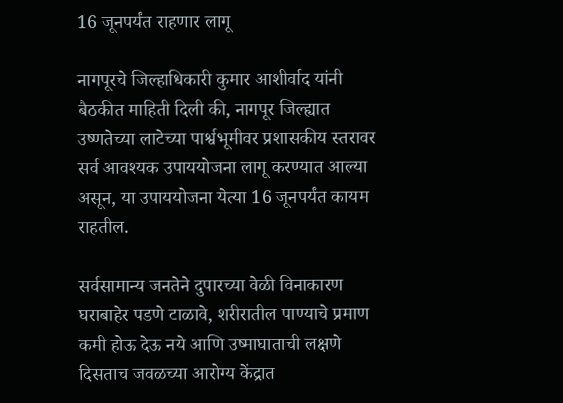16 जूनपर्यंत राहणार लागू

नागपूरचे जिल्हाधिकारी कुमार आशीर्वाद यांनी बैठकीत माहिती दिली की, नागपूर जिल्ह्यात उष्णतेच्या लाटेच्या पार्श्वभूमीवर प्रशासकीय स्तरावर सर्व आवश्यक उपाययोजना लागू करण्यात आल्या असून, या उपाययोजना येत्या 16 जूनपर्यंत कायम राहतील.

सर्वसामान्य जनतेने दुपारच्या वेळी विनाकारण घराबाहेर पडणे टाळावे, शरीरातील पाण्याचे प्रमाण कमी होऊ देऊ नये आणि उष्माघाताची लक्षणे दिसताच जवळच्या आरोग्य केंद्रात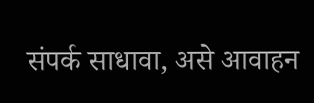संपर्क साधावा, असे आवाहन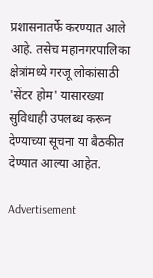प्रशासनातर्फे करण्यात आले आहे. तसेच महानगरपालिका क्षेत्रांमध्ये गरजू लोकांसाठी 'सेंटर होम' यासारख्या सुविधाही उपलब्ध करून देण्याच्या सूचना या बैठकीत देण्यात आल्या आहेत.

Advertisement